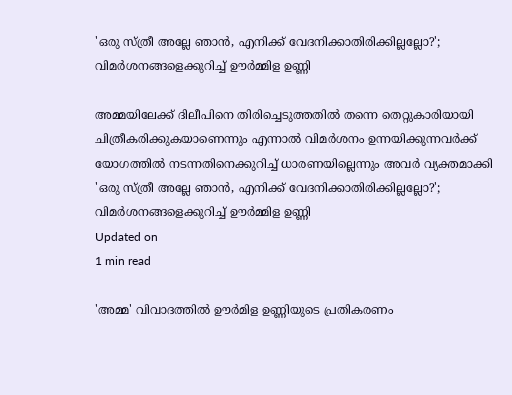'ഒരു സ്ത്രീ അല്ലേ ഞാന്‍, എനിക്ക് വേദനിക്കാതിരിക്കില്ലല്ലോ?'; വിമര്‍ശനങ്ങളെക്കുറിച്ച് ഊര്‍മ്മിള ഉണ്ണി

അമ്മയിലേക്ക് ദിലീപിനെ തിരിച്ചെടുത്തതില്‍ തന്നെ തെറ്റുകാരിയായി ചിത്രീകരിക്കുകയാണെന്നും എന്നാല്‍ വിമര്‍ശനം ഉന്നയിക്കുന്നവര്‍ക്ക് യോഗത്തില്‍ നടന്നതിനെക്കുറിച്ച് ധാരണയില്ലെന്നും അവര്‍ വ്യക്തമാക്കി
'ഒരു സ്ത്രീ അല്ലേ ഞാന്‍, എനിക്ക് വേദനിക്കാതിരിക്കില്ലല്ലോ?'; വിമര്‍ശനങ്ങളെക്കുറിച്ച് ഊര്‍മ്മിള ഉണ്ണി
Updated on
1 min read

'അമ്മ' വിവാദത്തില്‍ ഊര്‍മിള ഉണ്ണിയുടെ പ്രതികരണം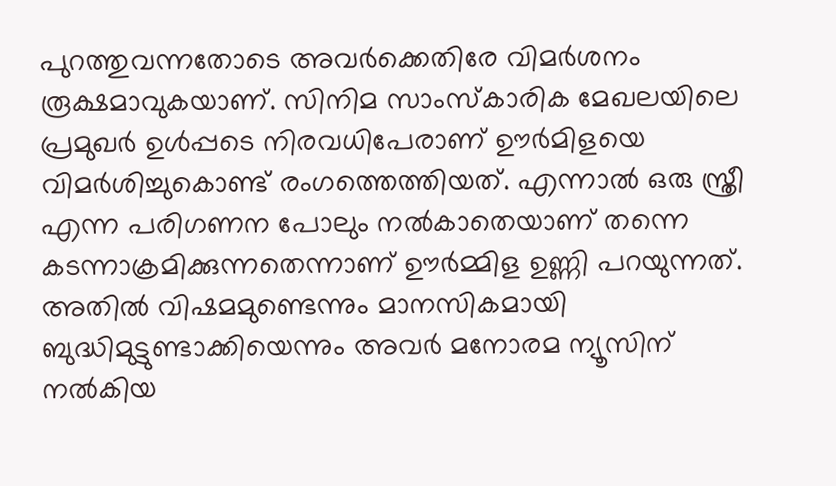പുറത്തുവന്നതോടെ അവര്‍ക്കെതിരേ വിമര്‍ശനം രൂക്ഷമാവുകയാണ്. സിനിമ സാംസ്‌കാരിക മേഖലയിലെ പ്രമുഖര്‍ ഉള്‍പ്പടെ നിരവധിപേരാണ് ഊര്‍മിളയെ വിമര്‍ശിച്ചുകൊണ്ട് രംഗത്തെത്തിയത്. എന്നാല്‍ ഒരു സ്ത്രീ എന്ന പരിഗണന പോലും നല്‍കാതെയാണ് തന്നെ കടന്നാക്രമിക്കുന്നതെന്നാണ് ഊര്‍മ്മിള ഉണ്ണി പറയുന്നത്. അതില്‍ വിഷമമുണ്ടെന്നും മാനസികമായി ബുദ്ധിമുട്ടുണ്ടാക്കിയെന്നും അവര്‍ മനോരമ ന്യൂസിന് നല്‍കിയ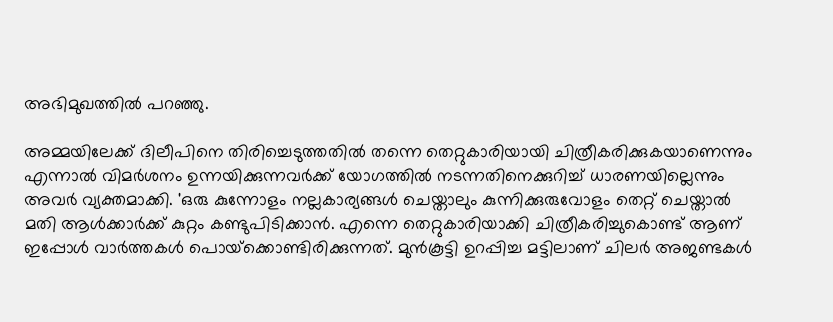അഭിമുഖത്തില്‍ പറഞ്ഞു.

അമ്മയിലേക്ക് ദിലീപിനെ തിരിച്ചെടുത്തതില്‍ തന്നെ തെറ്റുകാരിയായി ചിത്രീകരിക്കുകയാണെന്നും എന്നാല്‍ വിമര്‍ശനം ഉന്നയിക്കുന്നവര്‍ക്ക് യോഗത്തില്‍ നടന്നതിനെക്കുറിച്ച് ധാരണയില്ലെന്നും അവര്‍ വ്യക്തമാക്കി. 'ഒരു കുന്നോളം നല്ലകാര്യങ്ങള്‍ ചെയ്താലും കുന്നിക്കുരുവോളം തെറ്റ് ചെയ്താല്‍ മതി ആള്‍ക്കാര്‍ക്ക് കുറ്റം കണ്ടുപിടിക്കാന്‍. എന്നെ തെറ്റുകാരിയാക്കി ചിത്രീകരിച്ചുകൊണ്ട് ആണ് ഇപ്പോള്‍ വാര്‍ത്തകള്‍ പൊയ്‌ക്കൊണ്ടിരിക്കുന്നത്. മുന്‍കൂട്ടി ഉറപ്പിച്ച മട്ടിലാണ് ചിലര്‍ അജണ്ടകള്‍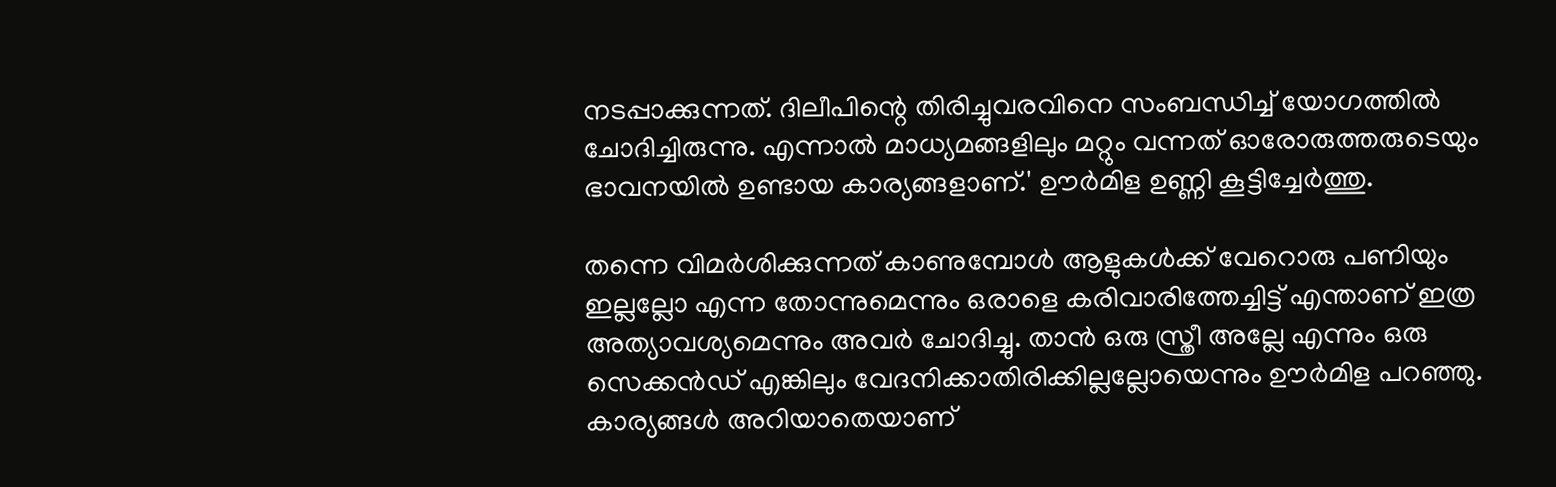നടപ്പാക്കുന്നത്. ദിലീപിന്റെ തിരിച്ചുവരവിനെ സംബന്ധിച്ച് യോഗത്തില്‍ ചോദിച്ചിരുന്നു. എന്നാല്‍ മാധ്യമങ്ങളിലും മറ്റും വന്നത് ഓരോരുത്തരുടെയും ഭാവനയില്‍ ഉണ്ടായ കാര്യങ്ങളാണ്.' ഊര്‍മിള ഉണ്ണി കൂട്ടിച്ചേര്‍ത്തു.

തന്നെ വിമര്‍ശിക്കുന്നത് കാണുമ്പോള്‍ ആളുകള്‍ക്ക് വേറൊരു പണിയും ഇല്ലല്ലോ എന്ന തോന്നുമെന്നും ഒരാളെ കരിവാരിത്തേച്ചിട്ട് എന്താണ് ഇത്ര അത്യാവശ്യമെന്നും അവര്‍ ചോദിച്ചു. താന്‍ ഒരു സ്ത്രീ അല്ലേ എന്നും ഒരു സെക്കന്‍ഡ് എങ്കിലും വേദനിക്കാതിരിക്കില്ലല്ലോയെന്നും ഊര്‍മിള പറഞ്ഞു. കാര്യങ്ങള്‍ അറിയാതെയാണ്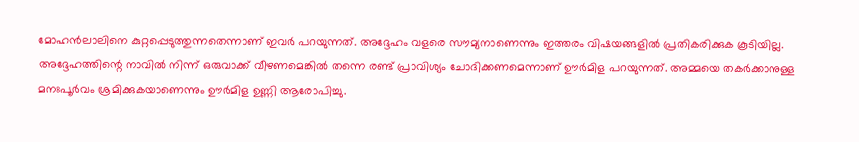മോഹന്‍ലാലിനെ കുറ്റപ്പെടുത്തുന്നതെന്നാണ് ഇവര്‍ പറയുന്നത്. അദ്ദേഹം വളരെ സൗമ്യനാണെന്നും ഇത്തരം വിഷയങ്ങളില്‍ പ്രതികരിക്കുക കൂടിയില്ല. അദ്ദേഹത്തിന്റെ നാവില്‍ നിന്ന് ഒരുവാക്ക് വീഴണമെങ്കില്‍ തന്നെ രണ്ട് പ്രാവിശ്യം ചോദിക്കണമെന്നാണ് ഊര്‍മിള പറയുന്നത്. അമ്മയെ തകര്‍ക്കാനുള്ള മനഃപൂര്‍വം ശ്രമിക്കുകയാണെന്നും ഊര്‍മിള ഉണ്ണി ആരോപിച്ചു.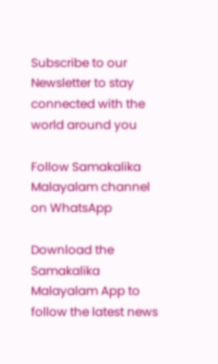Subscribe to our Newsletter to stay connected with the world around you

Follow Samakalika Malayalam channel on WhatsApp

Download the Samakalika Malayalam App to follow the latest news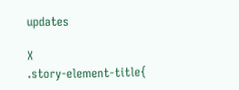updates

X
.story-element-title{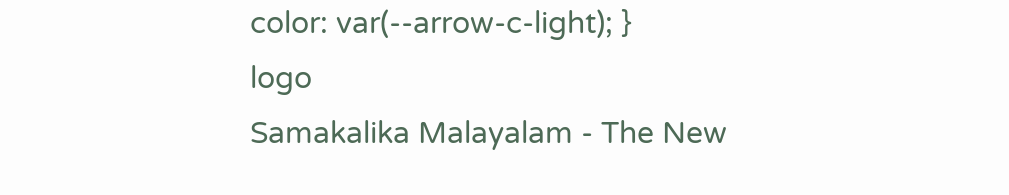color: var(--arrow-c-light); }
logo
Samakalika Malayalam - The New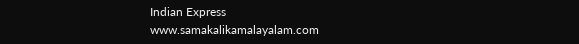Indian Express
www.samakalikamalayalam.com